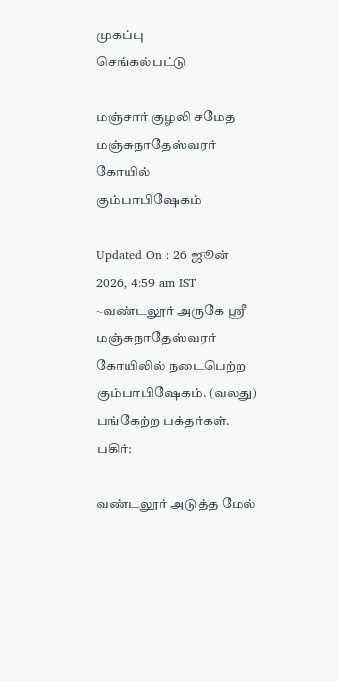முகப்பு
செங்கல்பட்டு

மஞ்சார் குழலி சமேத மஞ்சுநாதேஸ்வரர் கோயில் கும்பாபிஷேகம்

Updated On : 26 ஜூன் 2026, 4:59 am IST
~வண்டலூர் அருகே ஸ்ரீ மஞ்சுநாதேஸ்வரர் கோயிலில் நடைபெற்ற கும்பாபிஷேகம். (வலது) பங்கேற்ற பக்தர்கள்.
பகிர்:

வண்டலூர் அடுத்த மேல்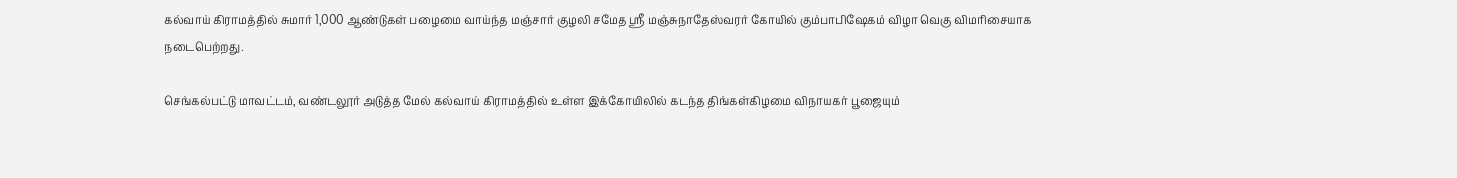கல்வாய் கிராமத்தில் சுமார் 1,000 ஆண்டுகள் பழைமை வாய்ந்த மஞ்சார் குழலி சமேத ஸ்ரீ மஞ்சுநாதேஸ்வரர் கோயில் கும்பாபிஷேகம் விழா வெகு விமரிசையாக நடைபெற்றது.

செங்கல்பட்டு மாவட்டம், வண்டலூர் அடுத்த மேல் கல்வாய் கிராமத்தில் உள்ள இக்கோயிலில் கடந்த திங்கள்கிழமை விநாயகர் பூஜையும்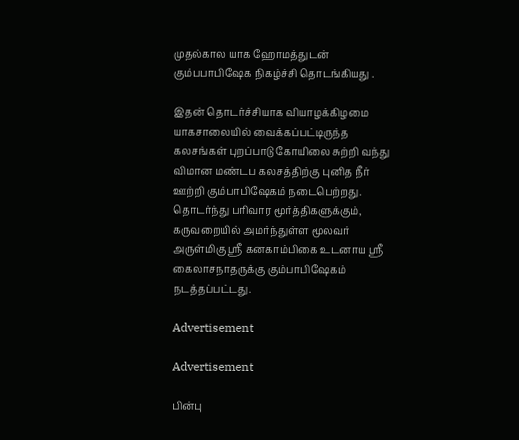முதல்கால யாக ஹோமத்துடன் கும்பபாபிஷேக நிகழ்ச்சி தொடங்கியது .

இதன் தொடர்ச்சியாக வியாழக்கிழமை யாகசாலையில் வைக்கப்பட்டிருந்த கலசங்கள் புறப்பாடு கோயிலை சுற்றி வந்து விமான மண்டப கலசத்திற்கு புனித நீர் ஊற்றி கும்பாபிஷேகம் நடைபெற்றது. தொடர்ந்து பரிவார மூர்த்திகளுக்கும், கருவறையில் அமர்ந்துள்ள மூலவர் அருள்மிகு ஸ்ரீ கனகாம்பிகை உடனாய ஸ்ரீ கைலாசநாதருக்கு கும்பாபிஷேகம் நடத்தப்பட்டது.

Advertisement

Advertisement

பின்பு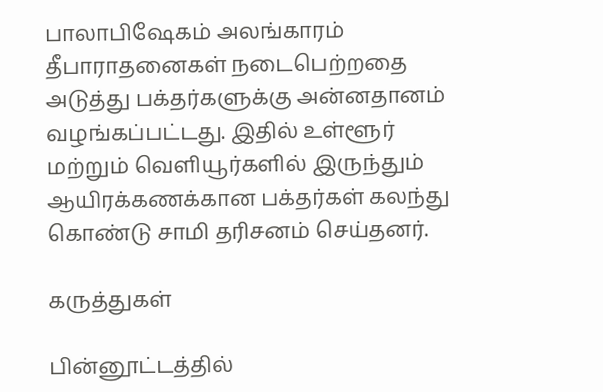பாலாபிஷேகம் அலங்காரம் தீபாராதனைகள் நடைபெற்றதை அடுத்து பக்தர்களுக்கு அன்னதானம் வழங்கப்பட்டது. இதில் உள்ளூர் மற்றும் வெளியூர்களில் இருந்தும் ஆயிரக்கணக்கான பக்தர்கள் கலந்து கொண்டு சாமி தரிசனம் செய்தனர்.

கருத்துகள்

பின்னூட்டத்தில்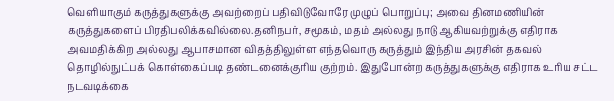வெளியாகும் கருத்துகளுக்கு அவற்றைப் பதிவிடுவோரே முழுப் பொறுப்பு; அவை தினமணியின் கருத்துகளைப் பிரதிபலிக்கவில்லை.தனிநபர், சமூகம், மதம் அல்லது நாடு ஆகியவற்றுக்கு எதிராக அவமதிக்கிற அல்லது ஆபாசமான விதத்திலுள்ள எந்தவொரு கருத்தும் இந்திய அரசின் தகவல் தொழில்நுட்பக் கொள்கைப்படி தண்டனைக்குரிய குற்றம். இதுபோன்ற கருத்துகளுக்கு எதிராக உரிய சட்ட நடவடிக்கை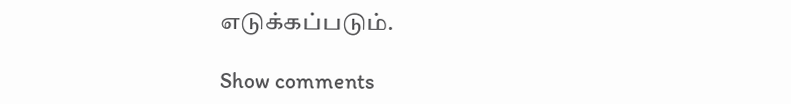எடுக்கப்படும்.

Show comments